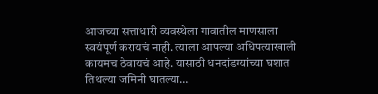आजच्या सत्ताधारी व्यवस्थेला गावातील माणसाला स्वयंपूर्ण करायचं नाही. त्याला आपल्या अधिपत्याखाली कायमच ठेवायचं आहे. यासाठी धनदांडग्यांच्या घशात तिथल्या जमिनी घातल्या…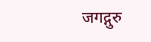जगद्गुरु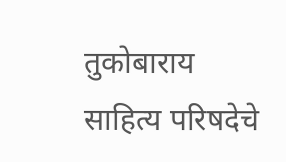तुकोबाराय साहित्य परिषदेचे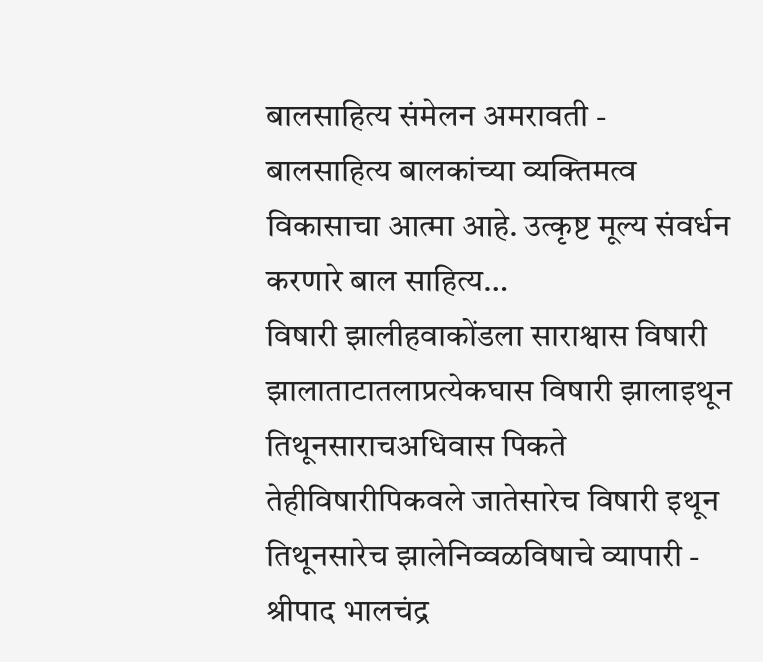बालसाहित्य संमेलन अमरावती - बालसाहित्य बालकांच्या व्यक्तिमत्व विकासाचा आत्मा आहे. उत्कृष्ट मूल्य संवर्धन करणारे बाल साहित्य…
विषारी झालीहवाकोंडला साराश्वास विषारी झालाताटातलाप्रत्येकघास विषारी झालाइथून तिथूनसाराचअधिवास पिकते तेहीविषारीपिकवले जातेसारेच विषारी इथून तिथूनसारेच झालेनिव्वळविषाचे व्यापारी - श्रीपाद भालचंद्र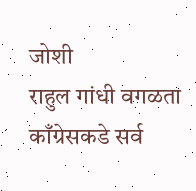जोशी
राहुल गांधी वगळता काँग्रेसकडे सर्व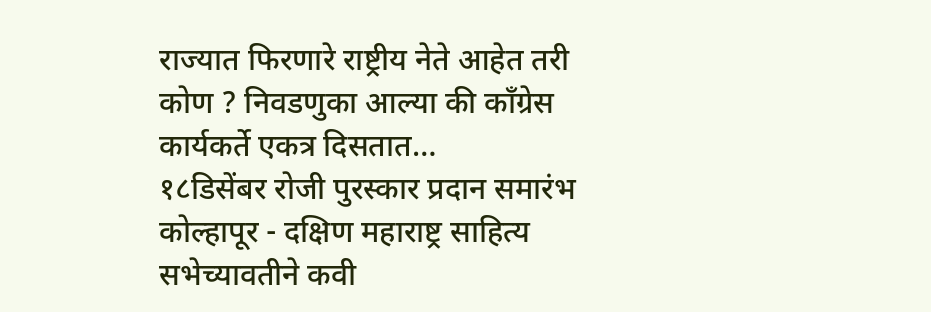राज्यात फिरणारे राष्ट्रीय नेते आहेत तरी कोण ? निवडणुका आल्या की काँग्रेस कार्यकर्ते एकत्र दिसतात…
१८डिसेंबर रोजी पुरस्कार प्रदान समारंभ कोल्हापूर - दक्षिण महाराष्ट्र साहित्य सभेच्यावतीने कवी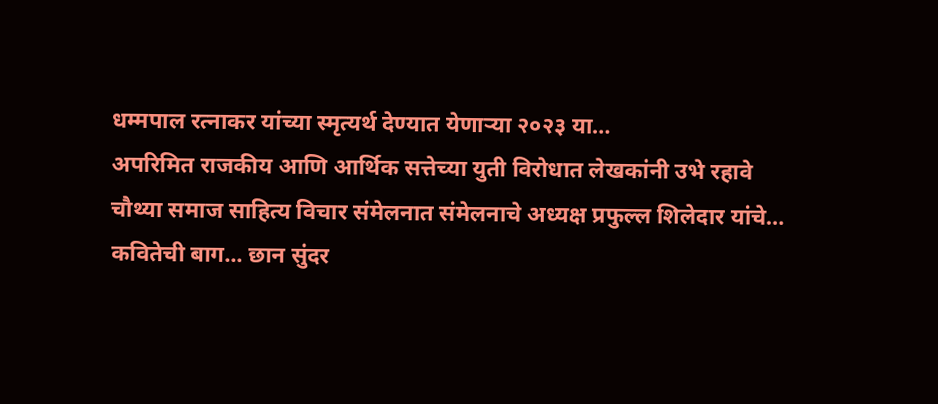धम्मपाल रत्नाकर यांच्या स्मृत्यर्थ देण्यात येणाऱ्या २०२३ या…
अपरिमित राजकीय आणि आर्थिक सत्तेच्या युती विरोधात लेखकांनी उभे रहावे चौथ्या समाज साहित्य विचार संमेलनात संमेलनाचे अध्यक्ष प्रफुल्ल शिलेदार यांचे…
कवितेची बाग... छान सुंदर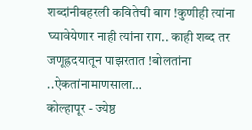शब्दांनीबहरली कवितेची बाग !कुणीही त्यांना घ्यावेयेणार नाही त्यांना राग.. काही शब्द तर जणूह्रदयातून पाझरतात !बोलतांना ..ऐकतांनामाणसाला…
कोल्हापूर - ज्येष्ठ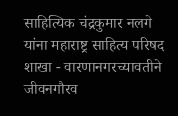साहित्यिक चंद्रकुमार नलगे यांना महाराष्ट्र साहित्य परिषद शाखा - वारणानगरच्यावतीने जीवनगौरव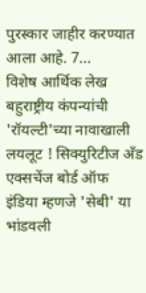पुरस्कार जाहीर करण्यात आला आहे. 7…
विशेष आर्थिक लेख बहुराष्ट्रीय कंपन्यांची 'रॉयल्टी'च्या नावाखाली लयलूट ! सिक्युरिटीज अँड एक्सचेंज बोर्ड ऑफ इंडिया म्हणजे 'सेबी' या भांडवली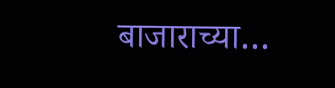बाजाराच्या…